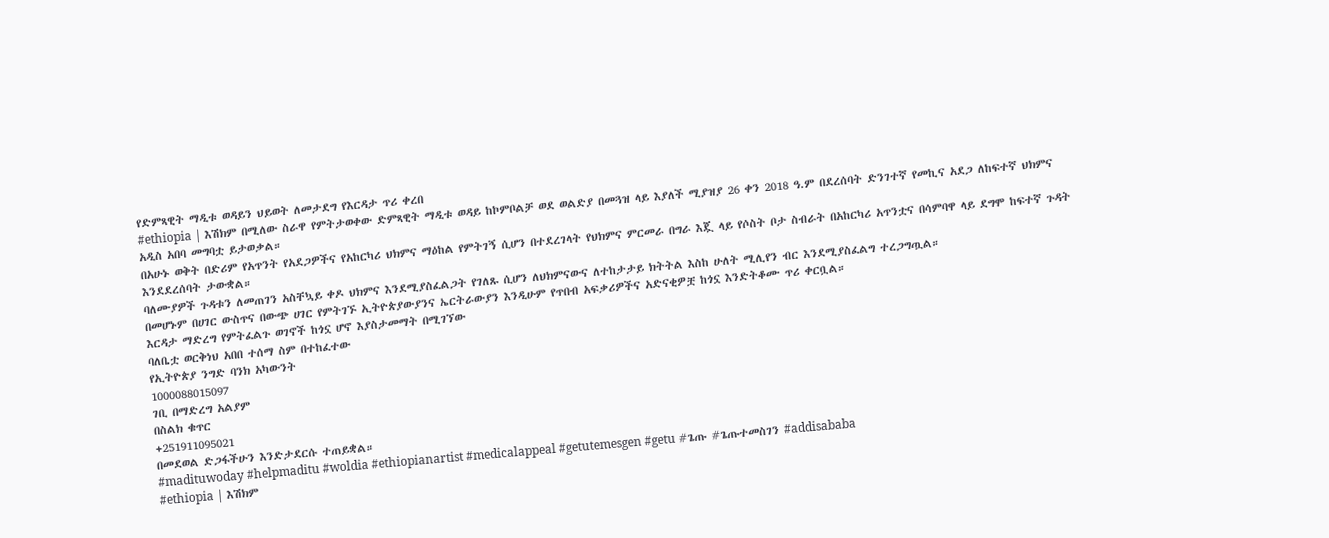የድምጻዊት ማዲቱ ወዳይን ህይወት ለመታደግ የእርዳታ ጥሪ ቀረበ
#ethiopia | እሽክም በሚለው ስራዋ የምትታወቀው ድምጻዊት ማዲቱ ወዳይ ከኮምቦልቻ ወደ ወልድያ በመጓዝ ላይ እያለች ሚያዝያ 26 ቀን 2018 ዓ.ም በደረሰባት ድንገተኛ የመኪና አደጋ ለከፍተኛ ህክምና አዲስ አበባ መግባቷ ይታወቃል።
በአሁኑ ወቅት በድሪም የአጥንት የአደጋዎችና የአከርካሪ ህክምና ማዕከል የምትገኝ ሲሆን በተደረገላት የህክምና ምርመራ በግራ እጇ ላይ የሶስት ቦታ ስብራት በአከርካሪ አጥንቷና በሳምባዋ ላይ ደግሞ ከፍተኛ ጉዳት እንደደረሰባት ታውቋል።
ባለሙያዎች ጉዳቱን ለመጠገን አስቸኳይ ቀዶ ህክምና እንደሚያስፈልጋት የገለጹ ሲሆን ለህክምናውና ለተከታታይ ክትትል እስከ ሁለት ሚሊየን ብር እንደሚያስፈልግ ተረጋግጧል።
በመሆኑም በሀገር ውስጥና በውጭ ሀገር የምትገኙ ኢትዮጵያውያንና ኤርትራውያን እንዲሁም የጥበብ አፍቃሪዎችና አድናቂዎቿ ከጎኗ እንድትቆሙ ጥሪ ቀርቧል።
እርዳታ ማድረግ የምትፈልጉ ወገኖች ከጎኗ ሆኖ እያስታመማት በሚገኘው
ባለቤቷ ወርቅነህ አበበ ተሰማ ስም በተከፈተው
የኢትዮጵያ ንግድ ባንክ አካውንት
1000088015097
ገቢ በማድረግ አልያም
በስልክ ቁጥር
+251911095021
በመደወል ድጋፋችሁን እንድታደርሱ ተጠይቋል።
#madituwoday #helpmaditu #woldia #ethiopianartist #medicalappeal #getutemesgen #getu #ጌጡ #ጌጡተመስገን #addisababa
#ethiopia | እሽክም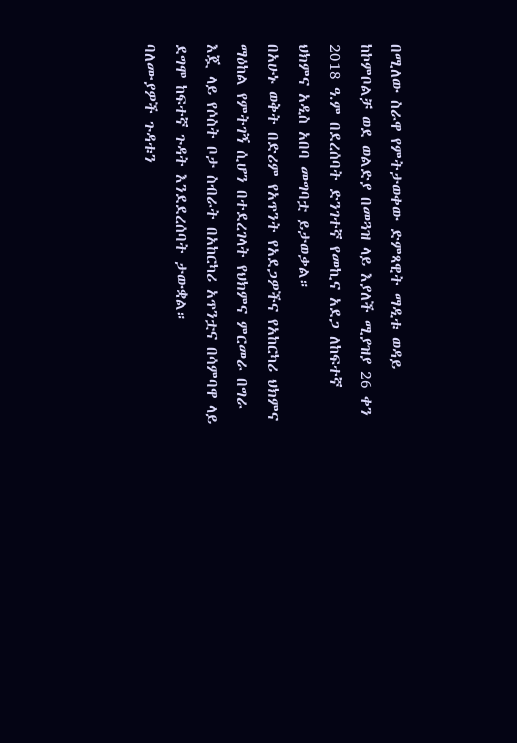በሚለው ስራዋ የምትታወቀው ድምጻዊት ማዲቱ ወዳይ ከኮምቦልቻ ወደ ወልድያ በመጓዝ ላይ እያለች ሚያዝያ 26 ቀን 2018 ዓ.ም በደረሰባት ድንገተኛ የመኪና አደጋ ለከፍተኛ ህክምና አዲስ አበባ መግባቷ ይታወቃል።
በአሁኑ ወቅት በድሪም የአጥንት የአደጋዎችና የአከርካሪ ህክምና ማዕከል የምትገኝ ሲሆን በተደረገላት የህክምና ምርመራ በግራ እጇ ላይ የሶስት ቦታ ስብራት በአከርካሪ አጥንቷና በሳምባዋ ላይ ደግሞ ከፍተኛ ጉዳት እንደደረሰባት ታውቋል።
ባለሙያዎች ጉዳቱን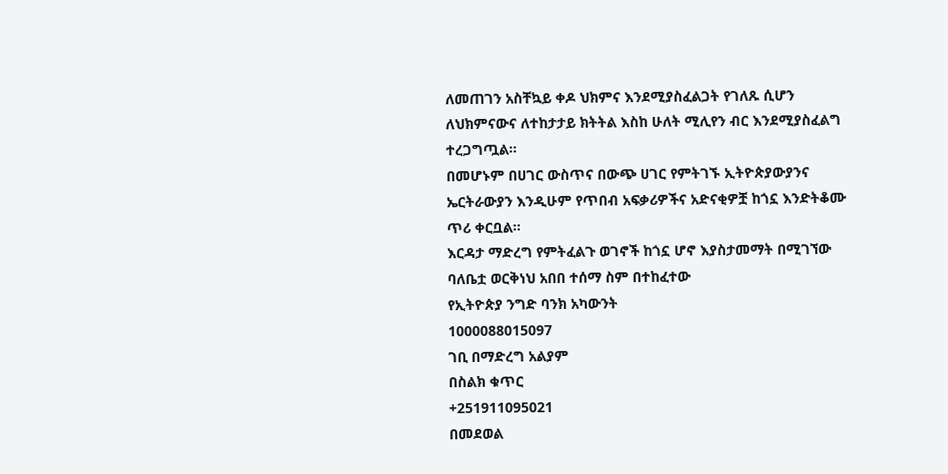ለመጠገን አስቸኳይ ቀዶ ህክምና እንደሚያስፈልጋት የገለጹ ሲሆን ለህክምናውና ለተከታታይ ክትትል እስከ ሁለት ሚሊየን ብር እንደሚያስፈልግ ተረጋግጧል።
በመሆኑም በሀገር ውስጥና በውጭ ሀገር የምትገኙ ኢትዮጵያውያንና ኤርትራውያን እንዲሁም የጥበብ አፍቃሪዎችና አድናቂዎቿ ከጎኗ እንድትቆሙ ጥሪ ቀርቧል።
እርዳታ ማድረግ የምትፈልጉ ወገኖች ከጎኗ ሆኖ እያስታመማት በሚገኘው
ባለቤቷ ወርቅነህ አበበ ተሰማ ስም በተከፈተው
የኢትዮጵያ ንግድ ባንክ አካውንት
1000088015097
ገቢ በማድረግ አልያም
በስልክ ቁጥር
+251911095021
በመደወል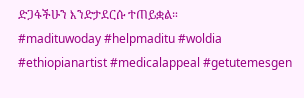ድጋፋችሁን እንድታደርሱ ተጠይቋል።
#madituwoday #helpmaditu #woldia #ethiopianartist #medicalappeal #getutemesgen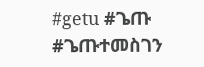#getu #ጌጡ #ጌጡተመስገን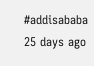#addisababa
25 days ago